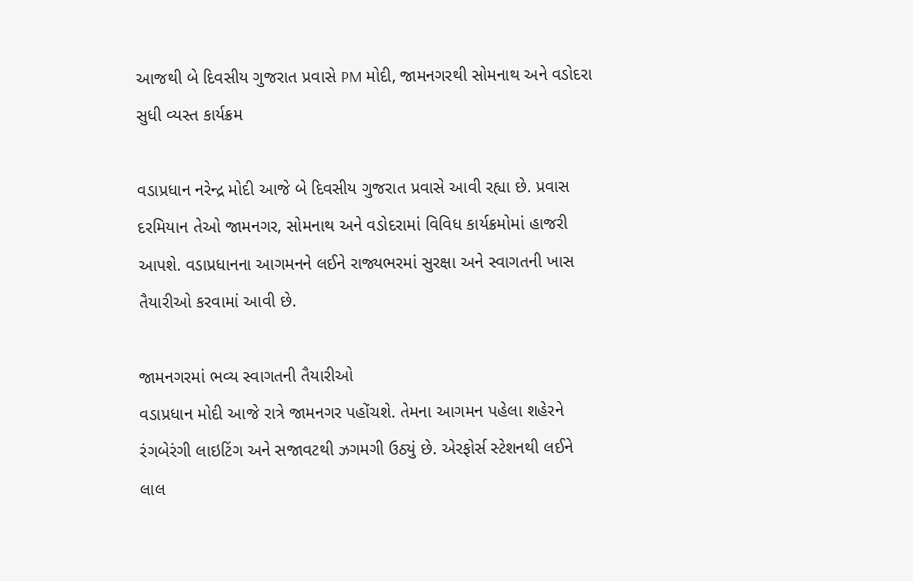આજથી બે દિવસીય ગુજરાત પ્રવાસે PM મોદી, જામનગરથી સોમનાથ અને વડોદરા સુધી વ્યસ્ત કાર્યક્રમ

વડાપ્રધાન નરેન્દ્ર મોદી આજે બે દિવસીય ગુજરાત પ્રવાસે આવી રહ્યા છે. પ્રવાસ દરમિયાન તેઓ જામનગર, સોમનાથ અને વડોદરામાં વિવિધ કાર્યક્રમોમાં હાજરી આપશે. વડાપ્રધાનના આગમનને લઈને રાજ્યભરમાં સુરક્ષા અને સ્વાગતની ખાસ તૈયારીઓ કરવામાં આવી છે.

જામનગરમાં ભવ્ય સ્વાગતની તૈયારીઓ
વડાપ્રધાન મોદી આજે રાત્રે જામનગર પહોંચશે. તેમના આગમન પહેલા શહેરને રંગબેરંગી લાઇટિંગ અને સજાવટથી ઝગમગી ઉઠ્યું છે. એરફોર્સ સ્ટેશનથી લઈને લાલ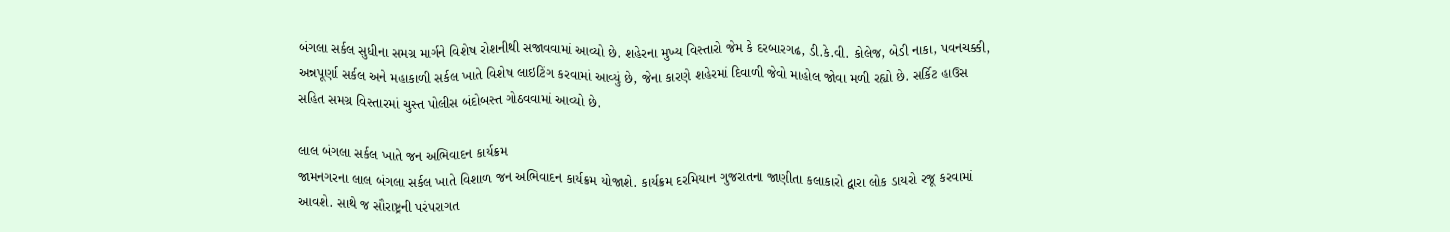બંગલા સર્કલ સુધીના સમગ્ર માર્ગને વિશેષ રોશનીથી સજાવવામાં આવ્યો છે. શહેરના મુખ્ય વિસ્તારો જેમ કે દરબારગઢ, ડી.કે.વી. કોલેજ, બેડી નાકા, પવનચક્કી, અન્નપૂર્ણા સર્કલ અને મહાકાળી સર્કલ ખાતે વિશેષ લાઇટિંગ કરવામાં આવ્યું છે, જેના કારણે શહેરમાં દિવાળી જેવો માહોલ જોવા મળી રહ્યો છે. સર્કિટ હાઉસ સહિત સમગ્ર વિસ્તારમાં ચુસ્ત પોલીસ બંદોબસ્ત ગોઠવવામાં આવ્યો છે.

લાલ બંગલા સર્કલ ખાતે જન અભિવાદન કાર્યક્રમ
જામનગરના લાલ બંગલા સર્કલ ખાતે વિશાળ જન અભિવાદન કાર્યક્રમ યોજાશે. કાર્યક્રમ દરમિયાન ગુજરાતના જાણીતા કલાકારો દ્વારા લોક ડાયરો રજૂ કરવામાં આવશે. સાથે જ સૌરાષ્ટ્રની પરંપરાગત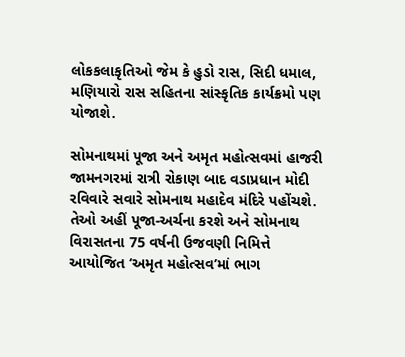લોકકલાકૃતિઓ જેમ કે હુડો રાસ, સિદી ધમાલ, મણિયારો રાસ સહિતના સાંસ્કૃતિક કાર્યક્રમો પણ યોજાશે.

સોમનાથમાં પૂજા અને અમૃત મહોત્સવમાં હાજરી
જામનગરમાં રાત્રી રોકાણ બાદ વડાપ્રધાન મોદી રવિવારે સવારે સોમનાથ મહાદેવ મંદિરે પહોંચશે. તેઓ અહીં પૂજા-અર્ચના કરશે અને સોમનાથ વિરાસતના 75 વર્ષની ઉજવણી નિમિત્તે આયોજિત ‘અમૃત મહોત્સવ’માં ભાગ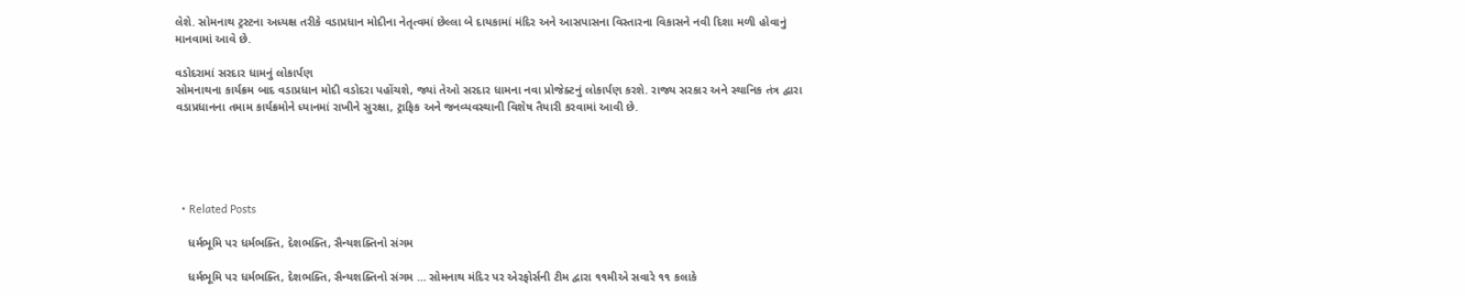લેશે. સોમનાથ ટ્રસ્ટના અધ્યક્ષ તરીકે વડાપ્રધાન મોદીના નેતૃત્વમાં છેલ્લા બે દાયકામાં મંદિર અને આસપાસના વિસ્તારના વિકાસને નવી દિશા મળી હોવાનું માનવામાં આવે છે.

વડોદરામાં સરદાર ધામનું લોકાર્પણ
સોમનાથના કાર્યક્રમ બાદ વડાપ્રધાન મોદી વડોદરા પહોંચશે, જ્યાં તેઓ સરદાર ધામના નવા પ્રોજેક્ટનું લોકાર્પણ કરશે. રાજ્ય સરકાર અને સ્થાનિક તંત્ર દ્વારા વડાપ્રધાનના તમામ કાર્યક્રમોને ધ્યાનમાં રાખીને સુરક્ષા, ટ્રાફિક અને જનવ્યવસ્થાની વિશેષ તૈયારી કરવામાં આવી છે.





  • Related Posts

    ધર્મભૂમિ પર ધર્મભક્તિ, દેશભક્તિ, સૈન્યશક્તિનો સંગમ

    ધર્મભૂમિ પર ધર્મભક્તિ, દેશભક્તિ, સૈન્યશક્તિનો સંગમ … સોમનાથ મંદિર પર એરફોર્સની ટીમ દ્વારા ૧૧મીએ સવારે ૧૧ કલાકે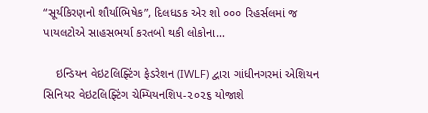“સૂર્યકિરણનો શૌર્યાભિષેક”, દિલધડક એર શો ૦૦૦ રિહર્સલમાં જ પાયલટોએ સાહસભર્યા કરતબો થકી લોકોના…

    ઇન્ડિયન વેઇટલિફ્ટિંગ ફેડરેશન (IWLF) દ્વારા ગાંધીનગરમાં એશિયન સિનિયર વેઇટલિફ્ટિંગ ચેમ્પિયનશિપ-૨૦૨૬ યોજાશે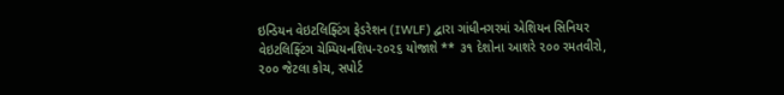ઇન્ડિયન વેઇટલિફ્ટિંગ ફેડરેશન (IWLF) દ્વારા ગાંધીનગરમાં એશિયન સિનિયર વેઇટલિફ્ટિંગ ચેમ્પિયનશિપ-૨૦૨૬ યોજાશે ** ૩૧ દેશોના આશરે ૨૦૦ રમતવીરો, ૨૦૦ જેટલા કોચ, સપોર્ટ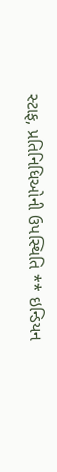સ્ટાફ, પ્રતિનિધિઓની ઉપસ્થિતિ ** ઇન્ડિયન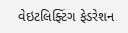વેઇટલિફ્ટિંગ ફેડરેશન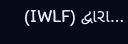(IWLF) દ્વારા…